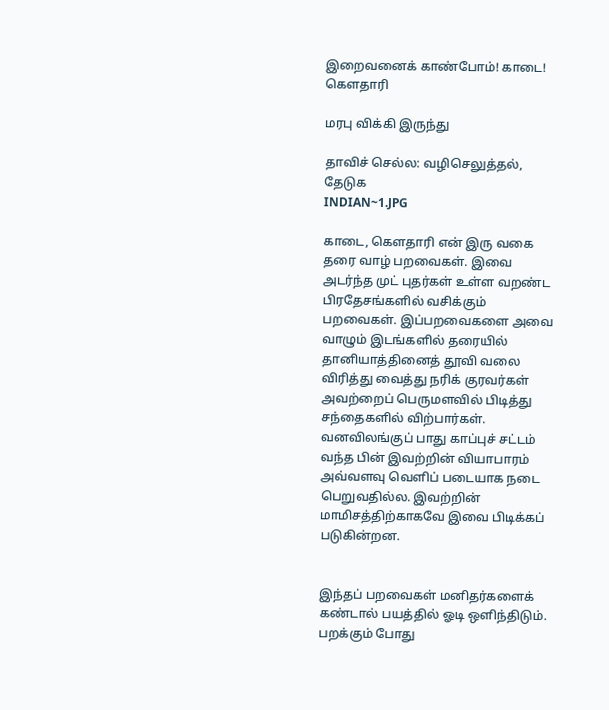இறைவனைக் காண்போம்! காடை! கெளதாரி

மரபு விக்கி இருந்து

தாவிச் செல்ல: வழிசெலுத்தல், தேடுக
INDIAN~1.JPG

காடை, கௌதாரி என் இரு வகை தரை வாழ் பறவைகள். இவை அடர்ந்த முட் புதர்கள் உள்ள வறண்ட பிரதேசங்களில் வசிக்கும் பறவைகள். இப்பறவைகளை அவை வாழும் இடங்களில் தரையில் தானியாத்தினைத் தூவி வலை விரித்து வைத்து நரிக் குரவர்கள் அவற்றைப் பெருமளவில் பிடித்து சந்தைகளில் விற்பார்கள். வனவிலங்குப் பாது காப்புச் சட்டம் வந்த பின் இவற்றின் வியாபாரம் அவ்வளவு வெளிப் படையாக நடை பெறுவதில்ல. இவற்றின் மாமிசத்திற்காகவே இவை பிடிக்கப் படுகின்றன.


இந்தப் பறவைகள் மனிதர்களைக் கண்டால் பயத்தில் ஓடி ஒளிந்திடும். பறக்கும் போது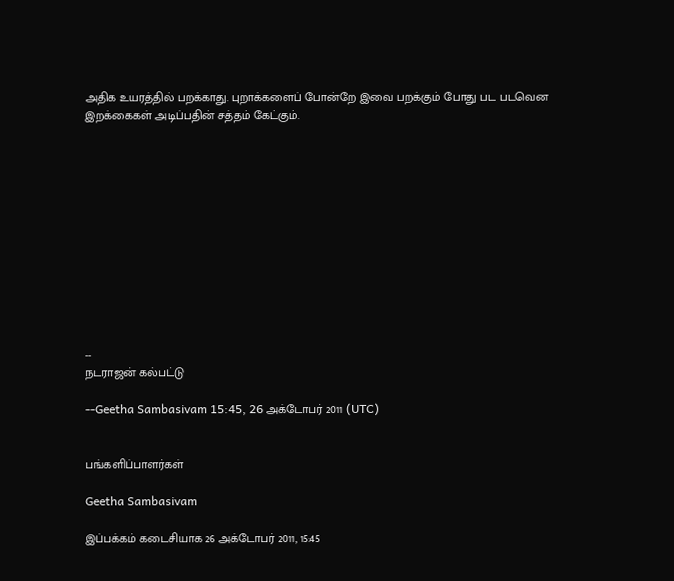அதிக உயரத்தில் பறக்காது. புறாக்களைப் போன்றே இவை பறக்கும் போது பட படவென இறக்கைகள் அடிப்பதின் சத்தம் கேட்கும்.












--
நடராஜன் கல்பட்டு

--Geetha Sambasivam 15:45, 26 அக்டோபர் 2011 (UTC)


பங்களிப்பாளர்கள்

Geetha Sambasivam

இப்பக்கம் கடைசியாக 26 அக்டோபர் 2011, 15:45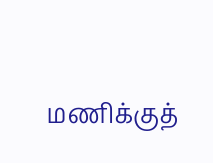மணிக்குத்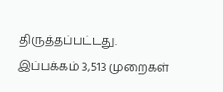திருத்தப்பட்டது. இப்பக்கம் 3,513 முறைகள்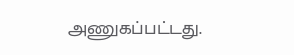அணுகப்பட்டது.